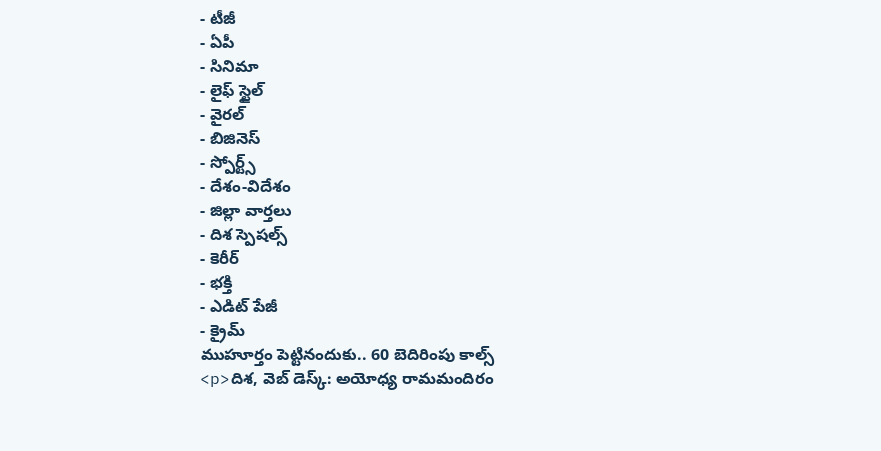- టీజీ
- ఏపీ
- సినిమా
- లైఫ్ స్టైల్
- వైరల్
- బిజినెస్
- స్పోర్ట్స్
- దేశం-విదేశం
- జిల్లా వార్తలు
- దిశ స్పెషల్స్
- కెరీర్
- భక్తి
- ఎడిట్ పేజీ
- క్రైమ్
ముహూర్తం పెట్టినందుకు.. 60 బెదిరింపు కాల్స్
<p>దిశ, వెబ్ డెస్క్: అయోధ్య రామమందిరం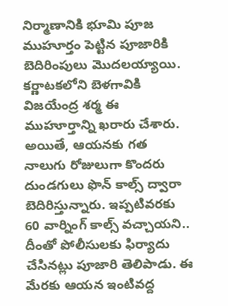నిర్మాణానికి భూమి పూజ ముహూర్తం పెట్టిన పూజారికి బెదిరింపులు మొదలయ్యాయి. కర్ణాటకలోని బెళగావికి విజయేంద్ర శర్మ ఈ ముహూర్తాన్ని ఖరారు చేశారు. అయితే, ఆయనకు గత నాలుగు రోజులుగా కొందరు దుండగులు ఫొన్ కాల్స్ ద్వారా బెదిరిస్తున్నారు. ఇప్పటివరకు 60 వార్నింగ్ కాల్స్ వచ్చాయని.. దీంతో పోలీసులకు ఫిర్యాదు చేసినట్లు పూజారి తెలిపాడు. ఈ మేరకు ఆయన ఇంటివద్ద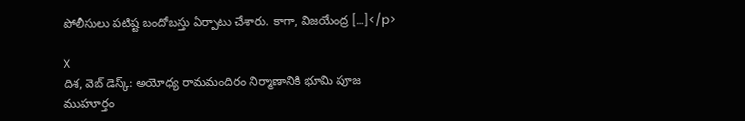పోలీసులు పటిష్ట బందోబస్తు ఏర్పాటు చేశారు. కాగా, విజయేంద్ర […]</p>

X
దిశ, వెబ్ డెస్క్: అయోధ్య రామమందిరం నిర్మాణానికి భూమి పూజ ముహూర్తం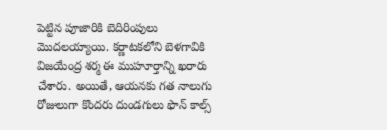పెట్టిన పూజారికి బెదిరింపులు మొదలయ్యాయి. కర్ణాటకలోని బెళగావికి విజయేంద్ర శర్మ ఈ ముహూర్తాన్ని ఖరారు చేశారు. అయితే, ఆయనకు గత నాలుగు రోజులుగా కొందరు దుండగులు ఫొన్ కాల్స్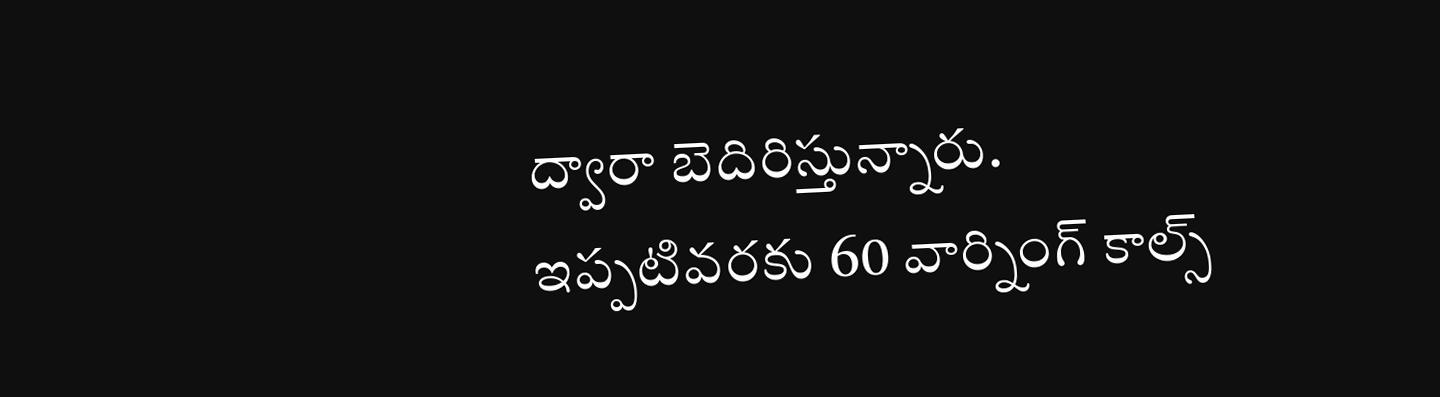ద్వారా బెదిరిస్తున్నారు.
ఇప్పటివరకు 60 వార్నింగ్ కాల్స్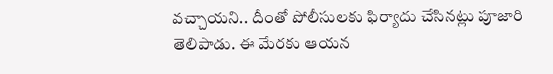వచ్చాయని.. దీంతో పోలీసులకు ఫిర్యాదు చేసినట్లు పూజారి తెలిపాడు. ఈ మేరకు ఆయన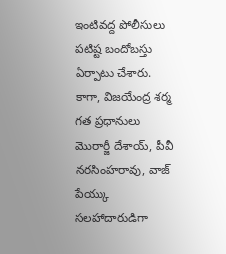ఇంటివద్ద పోలీసులు పటిష్ట బందోబస్తు ఏర్పాటు చేశారు. కాగా, విజయేంద్ర శర్మ గత ప్రధానులు మొరార్జీ దేశాయ్, పీవీ నరసింహరావు, వాజ్ పేయ్కు సలహాదారుడిగా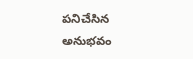పనిచేసిన అనుభవం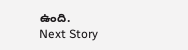ఉంది.
Next Story